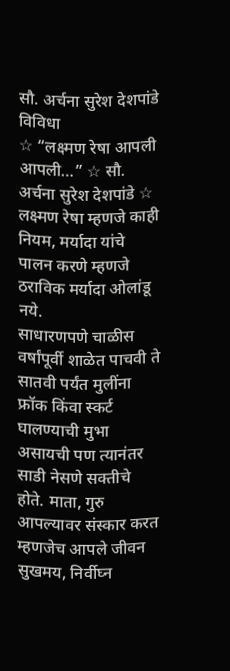सौ. अर्चना सुरेश देशपांडे
विविधा
☆ “लक्ष्मण रेषा आपली आपली…” ☆ सौ. अर्चना सुरेश देशपांडे ☆
लक्ष्मण रेषा म्हणजे काही नियम, मर्यादा यांचे पालन करणे म्हणजे ठराविक मर्यादा ओलांडू नये.
साधारणपणे चाळीस वर्षांपूर्वी शाळेत पाचवी ते सातवी पर्यंत मुलींना फ्रॉक किंवा स्कर्ट घालण्याची मुभा असायची पण त्यानंतर साडी नेसणे सक्तीचे होते. माता, गुरु आपल्यावर संस्कार करत म्हणजेच आपले जीवन सुखमय, निर्वीघ्न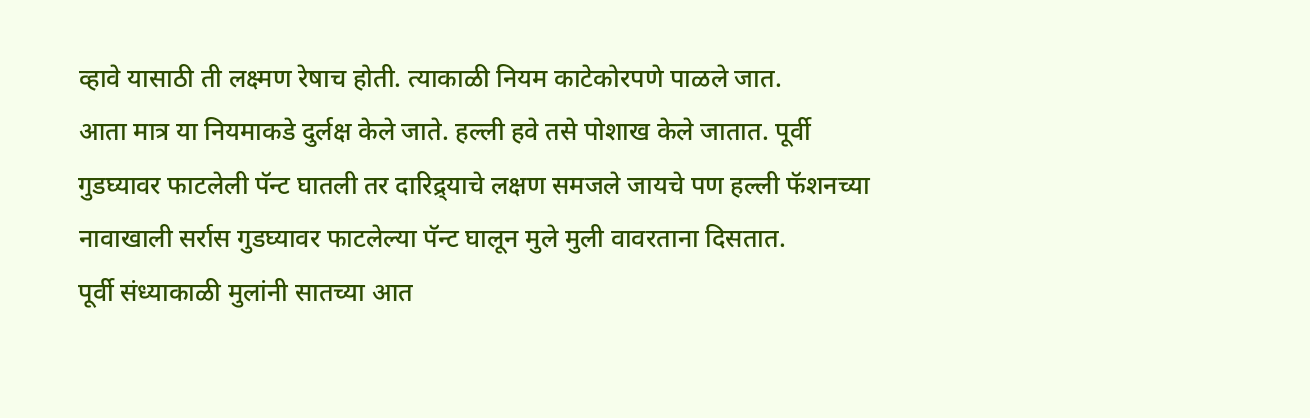व्हावे यासाठी ती लक्ष्मण रेषाच होती. त्याकाळी नियम काटेकोरपणे पाळले जात.
आता मात्र या नियमाकडे दुर्लक्ष केले जाते. हल्ली हवे तसे पोशाख केले जातात. पूर्वी गुडघ्यावर फाटलेली पॅन्ट घातली तर दारिद्र्याचे लक्षण समजले जायचे पण हल्ली फॅशनच्या नावाखाली सर्रास गुडघ्यावर फाटलेल्या पॅन्ट घालून मुले मुली वावरताना दिसतात.
पूर्वी संध्याकाळी मुलांनी सातच्या आत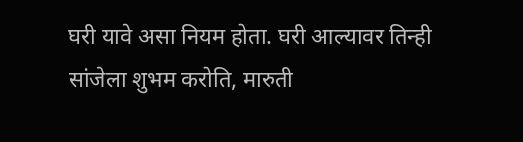घरी यावे असा नियम होता. घरी आल्यावर तिन्ही सांजेला शुभम करोति, मारुती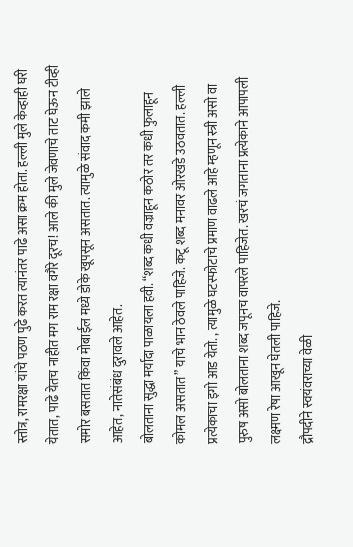स्तोत्र, रामरक्षा यांचे पठण पुढे करत त्यानंतर पाढे असा क्रम होता. हल्ली मुले केव्हाही घरी येतात, पाढे येतच नाहीत मग राम रक्षा वगैरे दूरच! आले की मुले जेवणाचे ताट घेऊन टीव्ही समोर बसतात किंवा मोबाईल मध्ये डोके खूपसून असतात. त्यामुळे संवाद कमी झाले आहेत, नातेसंबंध दुरावले आहेत.
बोलताना सुद्धा मर्यादा पाळायला हवी. “शब्द कधी वज्राहून कठोर तर कधी फुलाहून कोमल असतात” याचे भान ठेवले पाहिजे. कटू शब्द मनावर ओरखडे उठवतात. हल्ली प्रत्येकाचा इगो आड येतो. , त्यामुळे घटस्फोटाचे प्रमाण वाढले आहे म्हणून स्त्री असो वा पुरुष असो बोलताना शब्द जपूनच वापरले पाहिजेत. खरचं जगताना प्रत्येकाने आपापली लक्ष्मण रेषा आखून घेतली पाहिजे.
द्रौपदीने स्वयंवराच्या वेळी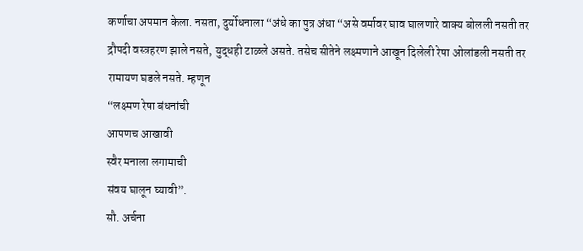कर्णाचा अपमान केला. नसता, दुर्योधनाला “अंधे का पुत्र अंधा “असे वर्मावर घाव घालणारे वाक्य बोलली नसती तर द्रौपदी वस्त्रहरण झाले नसते, युद्धही टाळले असते. तसेच सीतेने लक्ष्मणाने आखून दिलेली रेषा ओलांडली नसती तर रामायण घडले नसते. म्हणून
“लक्ष्मण रेषा बंधनांची
आपणच आखावी
स्वैर मनाला लगामाची
संवय घालून घ्यावी”.
सौ. अर्चना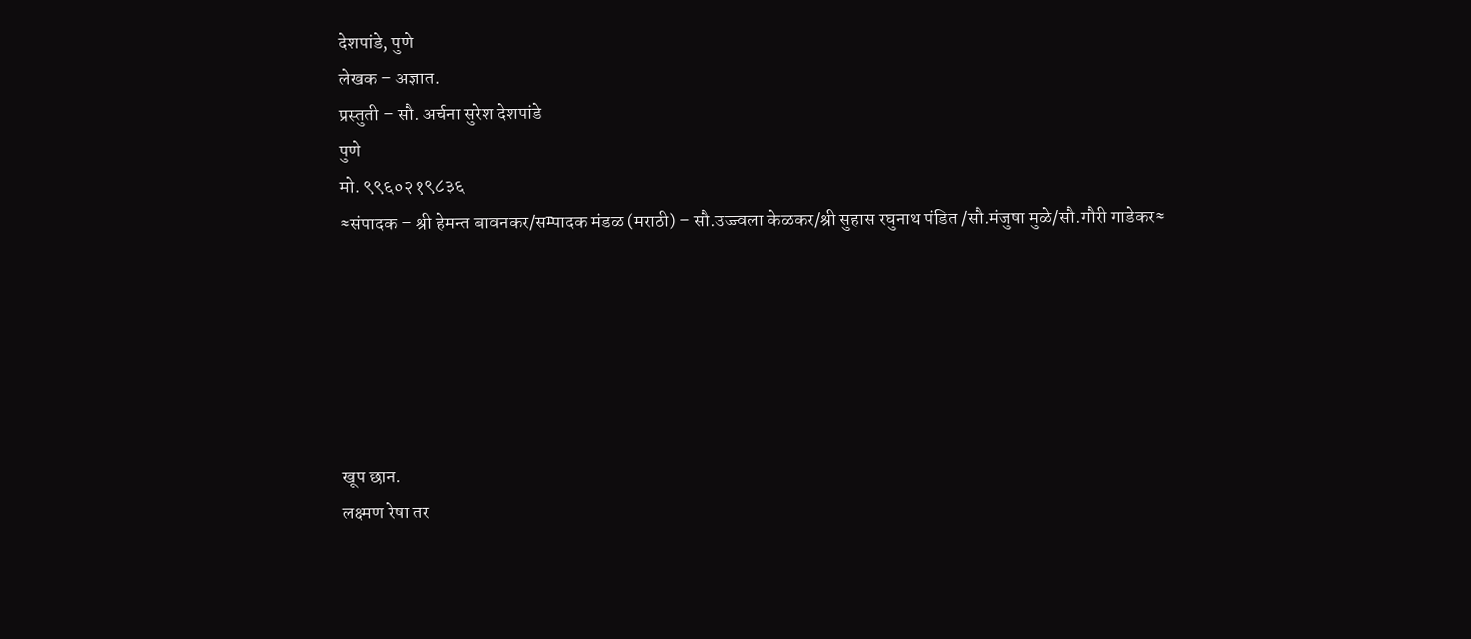देशपांडे, पुणे
लेखक – अज्ञात.
प्रस्तुती – सौ. अर्चना सुरेश देशपांडे
पुणे
मो. ९९६०२१९८३६
≈संपादक – श्री हेमन्त बावनकर/सम्पादक मंडळ (मराठी) – सौ.उज्ज्वला केळकर/श्री सुहास रघुनाथ पंडित /सौ.मंजुषा मुळे/सौ.गौरी गाडेकर≈






खूप छान.
लक्ष्मण रेषा तर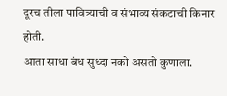दूरच तीला पावित्र्याची व संभाव्य संकटाची किनार होती.
आता साधा बंध सुध्दा नको असतो कुणाला.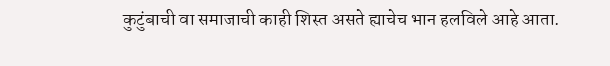कुटुंबाची वा समाजाची काही शिस्त असते ह्याचेच भान हलविले आहे आता.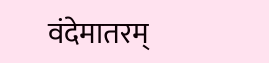वंदेमातरम्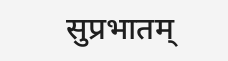सुप्रभातम्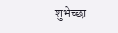शुभेच्छा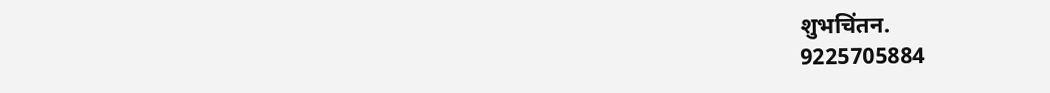शुभचिंतन.
9225705884